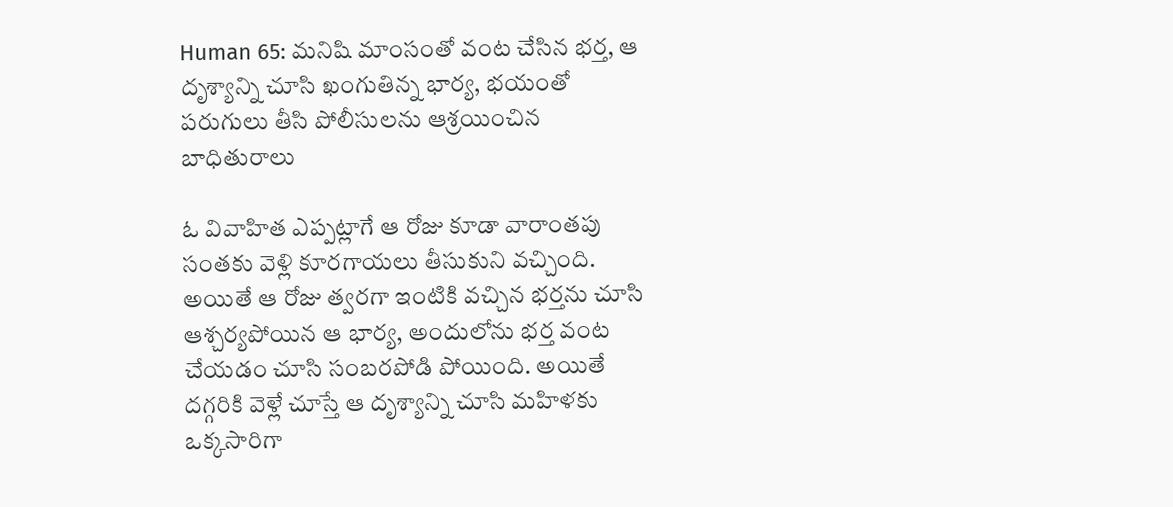Human 65: మనిషి మాంసంతో వంట చేసిన భర్త, ఆ దృశ్యాన్ని చూసి ఖంగుతిన్న భార్య, భయంతో పరుగులు తీసి పోలీసులను ఆశ్రయించిన బాధితురాలు

ఓ వివాహిత ఎప్పట్లాగే ఆ రోజు కూడా వారాంతపు సంతకు వెళ్లి కూరగాయలు తీసుకుని వచ్చింది. అయితే ఆ రోజు త్వరగా ఇంటికి వచ్చిన భర్తను చూసి ఆశ్చర్యపోయిన ఆ భార్య, అందులోను భర్త వంట చేయడం చూసి సంబరపోడి పోయింది. అయితే దగ్గరికి వెళ్లే చూస్తే ఆ దృశ్యాన్ని చూసి మహిళకు ఒక్కసారిగా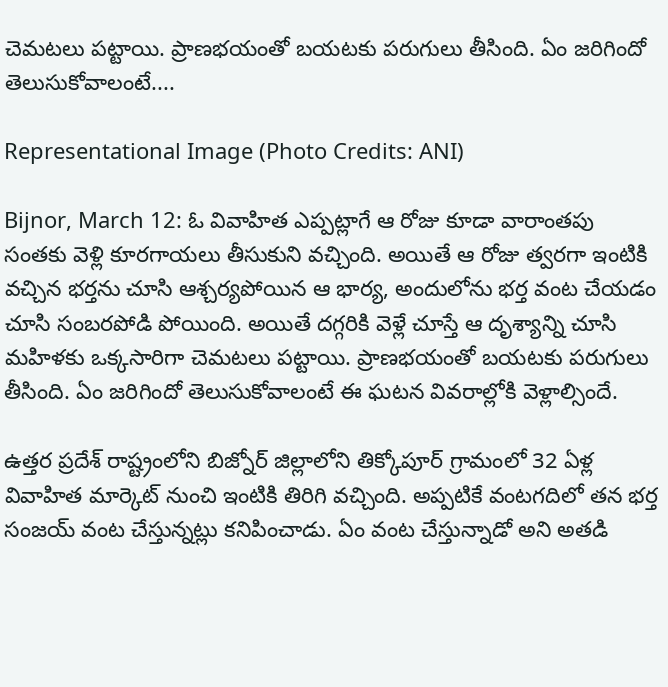చెమటలు పట్టాయి. ప్రాణభయంతో బయటకు పరుగులు తీసింది. ఏం జరిగిందో తెలుసుకోవాలంటే....

Representational Image (Photo Credits: ANI)

Bijnor, March 12: ఓ వివాహిత ఎప్పట్లాగే ఆ రోజు కూడా వారాంతపు సంతకు వెళ్లి కూరగాయలు తీసుకుని వచ్చింది. అయితే ఆ రోజు త్వరగా ఇంటికి వచ్చిన భర్తను చూసి ఆశ్చర్యపోయిన ఆ భార్య, అందులోను భర్త వంట చేయడం చూసి సంబరపోడి పోయింది. అయితే దగ్గరికి వెళ్లే చూస్తే ఆ దృశ్యాన్ని చూసి మహిళకు ఒక్కసారిగా చెమటలు పట్టాయి. ప్రాణభయంతో బయటకు పరుగులు తీసింది. ఏం జరిగిందో తెలుసుకోవాలంటే ఈ ఘటన వివరాల్లోకి వెళ్లాల్సిందే.

ఉత్తర ప్రదేశ్ రాష్ట్రంలోని బిజ్నోర్ జిల్లాలోని తిక్కోపూర్ గ్రామంలో 32 ఏళ్ల వివాహిత మార్కెట్ నుంచి ఇంటికి తిరిగి వచ్చింది. అప్పటికే వంటగదిలో తన భర్త సంజయ్ వంట చేస్తున్నట్లు కనిపించాడు. ఏం వంట చేస్తున్నాడో అని అతడి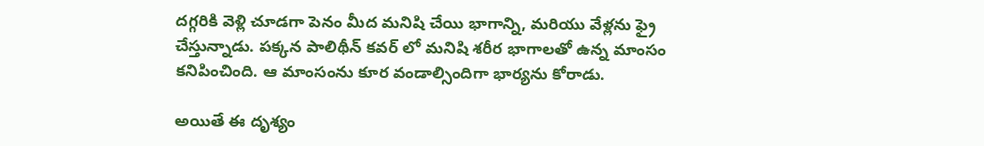దగ్గరికి వెళ్లి చూడగా పెనం మీద మనిషి చేయి భాగాన్ని, మరియు వేళ్లను ఫ్రై చేస్తున్నాడు. పక్కన పాలిథీన్ కవర్ లో మనిషి శరీర భాగాలతో ఉన్న మాంసం కనిపించింది. ఆ మాంసంను కూర వండాల్సిందిగా భార్యను కోరాడు.

అయితే ఈ దృశ్యం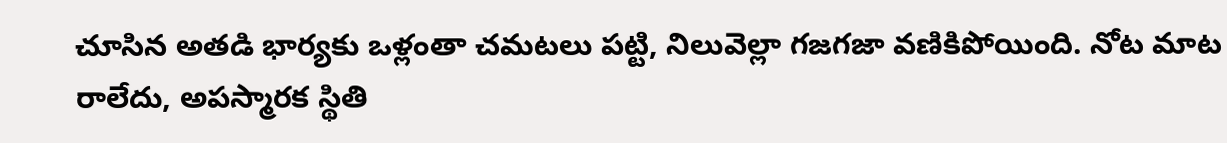చూసిన అతడి భార్యకు ఒళ్లంతా చమటలు పట్టి, నిలువెల్లా గజగజా వణికిపోయింది. నోట మాట రాలేదు, అపస్మారక స్థితి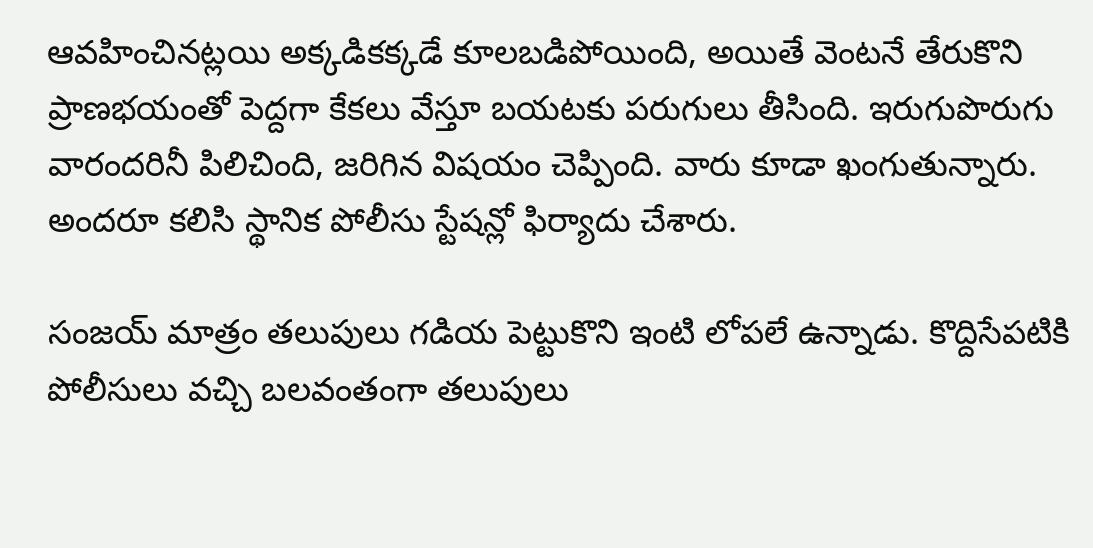ఆవహించినట్లయి అక్కడికక్కడే కూలబడిపోయింది, అయితే వెంటనే తేరుకొని ప్రాణభయంతో పెద్దగా కేకలు వేస్తూ బయటకు పరుగులు తీసింది. ఇరుగుపొరుగు వారందరినీ పిలిచింది, జరిగిన విషయం చెప్పింది. వారు కూడా ఖంగుతున్నారు. అందరూ కలిసి స్థానిక పోలీసు స్టేషన్లో ఫిర్యాదు చేశారు.

సంజయ్ మాత్రం తలుపులు గడియ పెట్టుకొని ఇంటి లోపలే ఉన్నాడు. కొద్దిసేపటికి పోలీసులు వచ్చి బలవంతంగా తలుపులు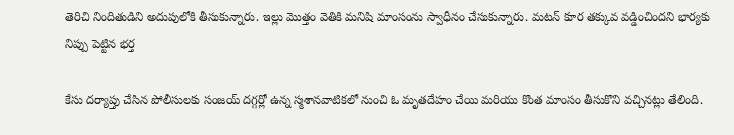తెరిచి నిందితుడిని అదుపులోకి తీసుకున్నారు. ఇల్లు మొత్తం వెతికి మనిషి మాంసంను స్వాధీనం చేసుకున్నారు. మటన్ కూర తక్కువ వడ్డించిందని భార్యకు నిప్పు పెట్టిన భర్త

కేసు దర్యాప్తు చేసిన పోలీసులకు సంజయ్ దగ్గర్లో ఉన్న స్మశానవాటికలో నుంచి ఓ మృతదేహం చేయి మరియు కొంత మాంసం తీసుకొని వచ్చినట్లు తేలింది.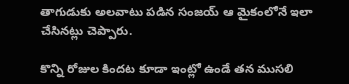తాగుడుకు అలవాటు పడిన సంజయ్ ఆ మైకంలోనే ఇలా చేసినట్లు చెప్పారు.

కొన్ని రోజుల కిందట కూడా ఇంట్లో ఉండే తన ముసలి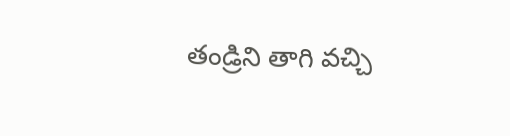తండ్రిని తాగి వచ్చి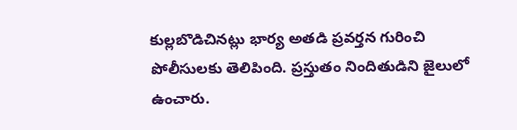కుల్లబొడిచినట్లు భార్య అతడి ప్రవర్తన గురించి పోలీసులకు తెలిపింది. ప్రస్తుతం నిందితుడిని జైలులో ఉంచారు.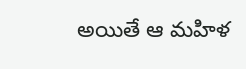అయితే ఆ మహిళ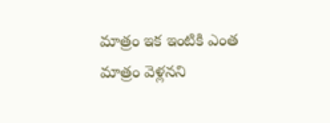మాత్రం ఇక ఇంటికి ఎంత మాత్రం వెళ్లనని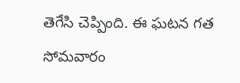తెగేసి చెప్పింది. ఈ ఘటన గత సోమవారం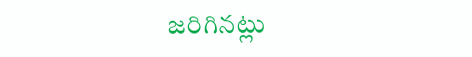జరిగినట్లు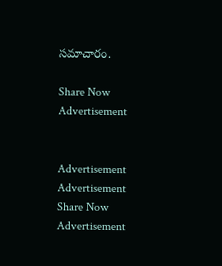సమాచారం.

Share Now
Advertisement


Advertisement
Advertisement
Share Now
Advertisement